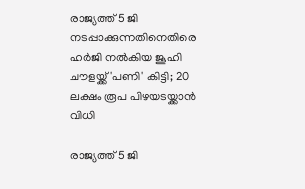രാജ്യത്ത് 5 ജി നടപ്പാക്കുന്നതിനെതിരെ ഹര്‍ജി നല്‍കിയ ജൂഹി ചൗളയ്ക്ക് 'പണി' കിട്ടി; 20 ലക്ഷം രൂപ പിഴയടയ്ക്കാന്‍ വിധി

രാജ്യത്ത് 5 ജി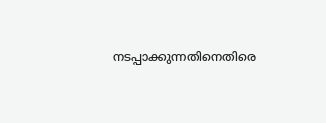നടപ്പാക്കുന്നതിനെതിരെ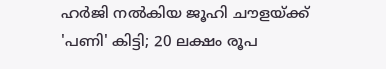ഹര്‍ജി നല്‍കിയ ജൂഹി ചൗളയ്ക്ക് 'പണി' കിട്ടി; 20 ലക്ഷം രൂപ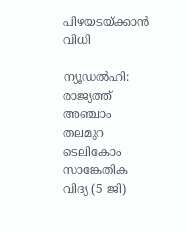പിഴയടയ്ക്കാന്‍ വിധി

ന്യൂഡല്‍ഹി: രാജ്യത്ത് അഞ്ചാം തലമുറ ടെലികോം സാങ്കേതിക വിദ്യ (5 ജി)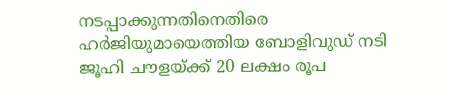നടപ്പാക്കുന്നതിനെതിരെ ഹര്‍ജിയുമായെത്തിയ ബോളിവുഡ് നടി ജൂഹി ചൗളയ്ക്ക് 20 ലക്ഷം രൂപ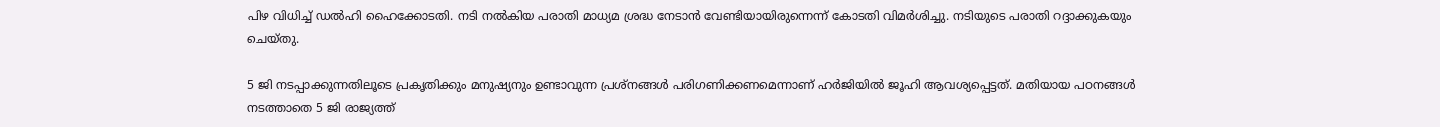പിഴ വിധിച്ച് ഡല്‍ഹി ഹൈക്കോടതി. നടി നല്‍കിയ പരാതി മാധ്യമ ശ്രദ്ധ നേടാന്‍ വേണ്ടിയായിരുന്നെന്ന് കോടതി വിമര്‍ശിച്ചു. നടിയുടെ പരാതി റദ്ദാക്കുകയും ചെയ്തു.

5 ജി നടപ്പാക്കുന്നതിലൂടെ പ്രകൃതിക്കും മനുഷ്യനും ഉണ്ടാവുന്ന പ്രശ്നങ്ങള്‍ പരിഗണിക്കണമെന്നാണ് ഹര്‍ജിയില്‍ ജൂഹി ആവശ്യപ്പെട്ടത്. മതിയായ പഠനങ്ങള്‍ നടത്താതെ 5 ജി രാജ്യത്ത്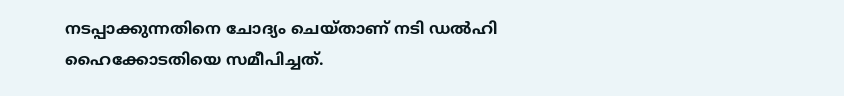നടപ്പാക്കുന്നതിനെ ചോദ്യം ചെയ്താണ് നടി ഡല്‍ഹി ഹൈക്കോടതിയെ സമീപിച്ചത്.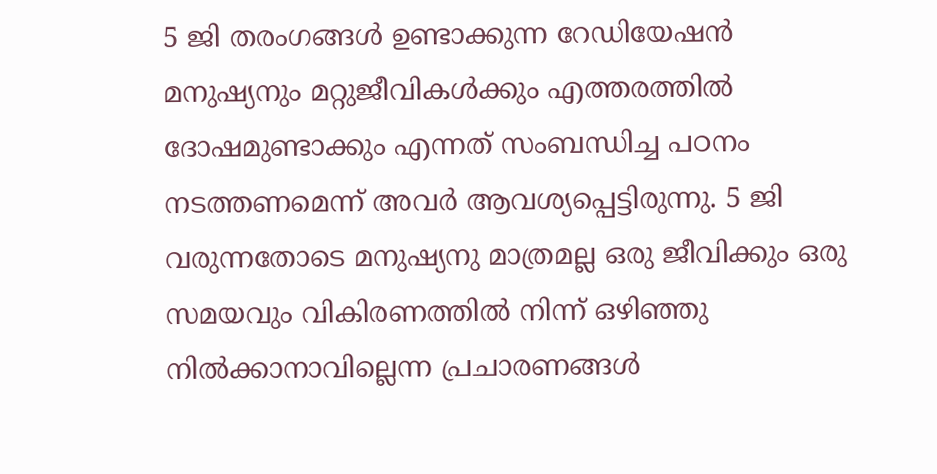5 ജി തരംഗങ്ങള്‍ ഉണ്ടാക്കുന്ന റേഡിയേഷന്‍ മനുഷ്യനും മറ്റുജീവികള്‍ക്കും എത്തരത്തില്‍ ദോഷമുണ്ടാക്കും എന്നത് സംബന്ധിച്ച പഠനം നടത്തണമെന്ന് അവര്‍ ആവശ്യപ്പെട്ടിരുന്നു. 5 ജി വരുന്നതോടെ മനുഷ്യനു മാത്രമല്ല ഒരു ജീവിക്കും ഒരു സമയവും വികിരണത്തില്‍ നിന്ന് ഒഴിഞ്ഞു നില്‍ക്കാനാവില്ലെന്ന പ്രചാരണങ്ങള്‍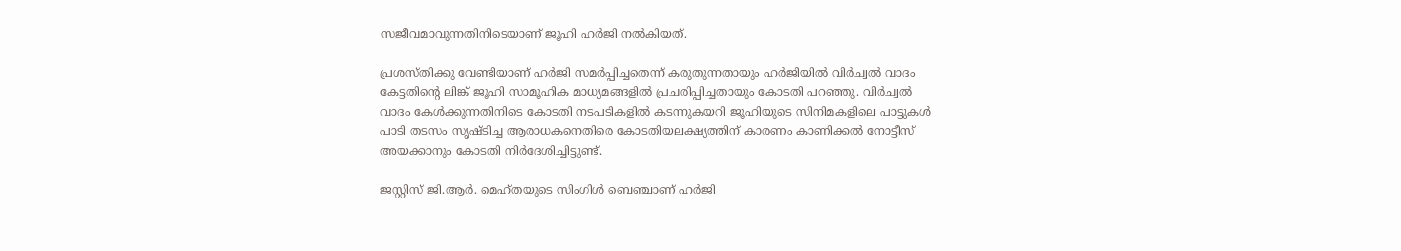സജീവമാവുന്നതിനിടെയാണ് ജൂഹി ഹര്‍ജി നല്‍കിയത്.

പ്രശസ്തിക്കു വേണ്ടിയാണ് ഹര്‍ജി സമര്‍പ്പിച്ചതെന്ന് കരുതുന്നതായും ഹര്‍ജിയില്‍ വിര്‍ച്വല്‍ വാദം കേട്ടതിന്റെ ലിങ്ക് ജൂഹി സാമൂഹിക മാധ്യമങ്ങളില്‍ പ്രചരിപ്പിച്ചതായും കോടതി പറഞ്ഞു. വിര്‍ച്വല്‍ വാദം കേള്‍ക്കുന്നതിനിടെ കോടതി നടപടികളില്‍ കടന്നുകയറി ജൂഹിയുടെ സിനിമകളിലെ പാട്ടുകള്‍ പാടി തടസം സൃഷ്ടിച്ച ആരാധകനെതിരെ കോടതിയലക്ഷ്യത്തിന് കാരണം കാണിക്കല്‍ നോട്ടീസ് അയക്കാനും കോടതി നിര്‍ദേശിച്ചിട്ടുണ്ട്.

ജസ്റ്റിസ് ജി.ആര്‍. മെഹ്തയുടെ സിംഗിള്‍ ബെഞ്ചാണ് ഹര്‍ജി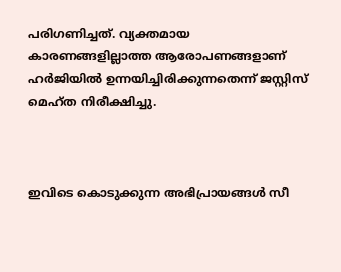പരിഗണിച്ചത്. വ്യക്തമായ കാരണങ്ങളില്ലാത്ത ആരോപണങ്ങളാണ് ഹര്‍ജിയില്‍ ഉന്നയിച്ചിരിക്കുന്നതെന്ന് ജസ്റ്റിസ് മെഹ്ത നിരീക്ഷിച്ചു.



ഇവിടെ കൊടുക്കുന്ന അഭിപ്രായങ്ങള്‍ സീ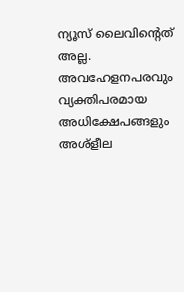ന്യൂസ് ലൈവിന്റെത് അല്ല. അവഹേളനപരവും വ്യക്തിപരമായ അധിക്ഷേപങ്ങളും അശ്‌ളീല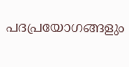പദപ്രയോഗങ്ങളും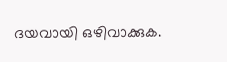ദയവായി ഒഴിവാക്കുക.